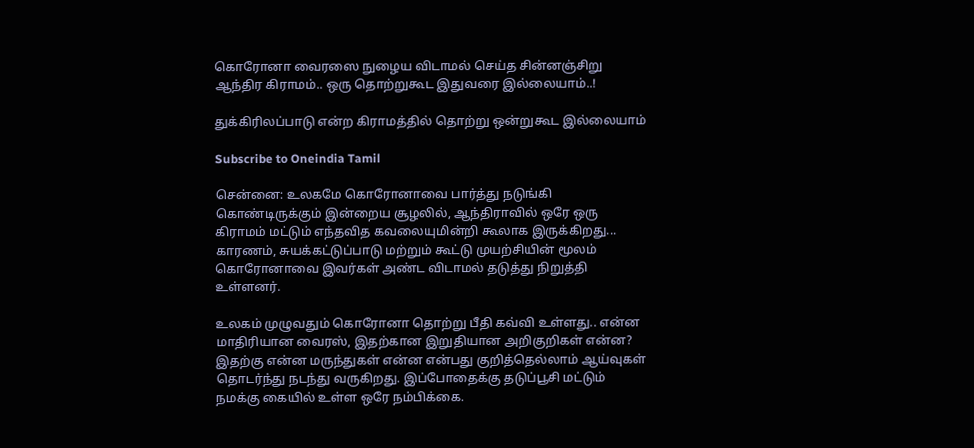கொரோனா வைரஸை நுழைய விடாமல் செய்த சின்னஞ்சிறு ஆந்திர கிராமம்.. ஒரு தொற்றுகூட இதுவரை இல்லையாம்..!

துக்கிரிலப்பாடு என்ற கிராமத்தில் தொற்று ஒன்றுகூட இல்லையாம்

Subscribe to Oneindia Tamil

சென்னை: உலகமே கொரோனாவை பார்த்து நடுங்கி கொண்டிருக்கும் இன்றைய சூழலில், ஆந்திராவில் ஒரே ஒரு கிராமம் மட்டும் எந்தவித கவலையுமின்றி கூலாக இருக்கிறது... காரணம், சுயக்கட்டுப்பாடு மற்றும் கூட்டு முயற்சியின் மூலம் கொரோனாவை இவர்கள் அண்ட விடாமல் தடுத்து நிறுத்தி உள்ளனர்.

உலகம் முழுவதும் கொரோனா தொற்று பீதி கவ்வி உள்ளது.. என்ன மாதிரியான வைரஸ், இதற்கான இறுதியான அறிகுறிகள் என்ன? இதற்கு என்ன மருந்துகள் என்ன என்பது குறித்தெல்லாம் ஆய்வுகள் தொடர்ந்து நடந்து வருகிறது. இப்போதைக்கு தடுப்பூசி மட்டும் நமக்கு கையில் உள்ள ஒரே நம்பிக்கை.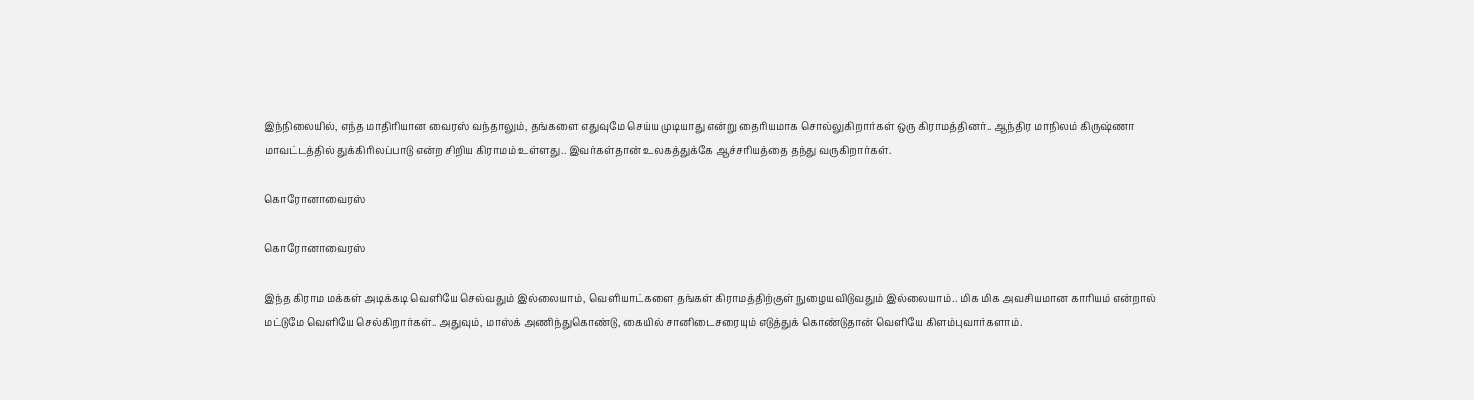இந்நிலையில், எந்த மாதிரியான வைரஸ் வந்தாலும், தங்களை எதுவுமே செய்ய முடியாது என்று தைரியமாக சொல்லுகிறார்கள் ஒரு கிராமத்தினர்.. ஆந்திர மாநிலம் கிருஷ்ணா மாவட்டத்தில் துக்கிரிலப்பாடு என்ற சிறிய கிராமம் உள்ளது.. இவர்கள்தான் உலகத்துக்கே ஆச்சரியத்தை தந்து வருகிறார்கள்.

கொரோனாவைரஸ்

கொரோனாவைரஸ்

இந்த கிராம மக்கள் அடிக்கடி வெளியே செல்வதும் இல்லையாம், வெளியாட்களை தங்கள் கிராமத்திற்குள் நுழையவிடுவதும் இல்லையாம்.. மிக மிக அவசியமான காரியம் என்றால் மட்டுமே வெளியே செல்கிறார்கள்.. அதுவும், மாஸ்க் அணிந்துகொண்டு, கையில் சானிடைசரையும் எடுத்துக் கொண்டுதான் வெளியே கிளம்புவார்களாம்.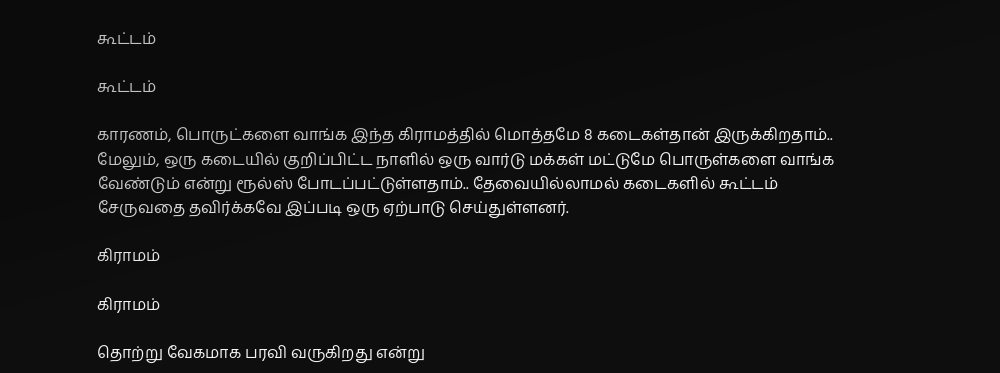கூட்டம்

கூட்டம்

காரணம், பொருட்களை வாங்க இந்த கிராமத்தில் மொத்தமே 8 கடைகள்தான் இருக்கிறதாம்.. மேலும், ஒரு கடையில் குறிப்பிட்ட நாளில் ஒரு வார்டு மக்கள் மட்டுமே பொருள்களை வாங்க வேண்டும் என்று ரூல்ஸ் போடப்பட்டுள்ளதாம்.. தேவையில்லாமல் கடைகளில் கூட்டம் சேருவதை தவிர்க்கவே இப்படி ஒரு ஏற்பாடு செய்துள்ளனர்.

கிராமம்

கிராமம்

தொற்று வேகமாக பரவி வருகிறது என்று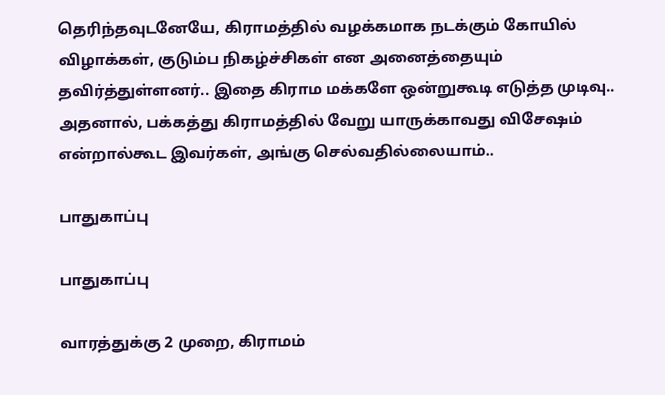தெரிந்தவுடனேயே, கிராமத்தில் வழக்கமாக நடக்கும் கோயில் விழாக்கள், குடும்ப நிகழ்ச்சிகள் என அனைத்தையும் தவிர்த்துள்ளனர்.. இதை கிராம மக்களே ஒன்றுகூடி எடுத்த முடிவு.. அதனால், பக்கத்து கிராமத்தில் வேறு யாருக்காவது விசேஷம் என்றால்கூட இவர்கள், அங்கு செல்வதில்லையாம்..

பாதுகாப்பு

பாதுகாப்பு

வாரத்துக்கு 2 முறை, கிராமம்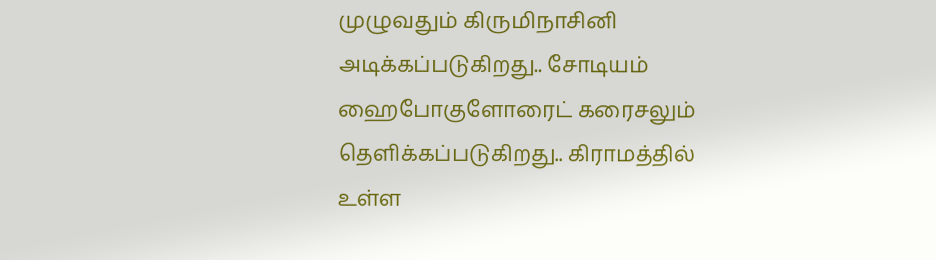முழுவதும் கிருமிநாசினி அடிக்கப்படுகிறது.. சோடியம் ஹைபோகுளோரைட் கரைசலும் தெளிக்கப்படுகிறது.. கிராமத்தில் உள்ள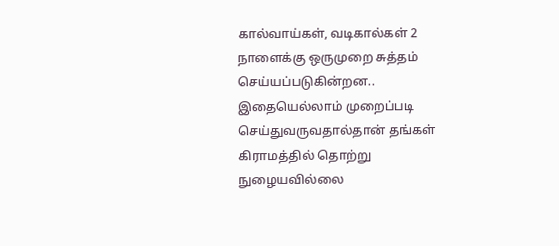கால்வாய்கள், வடிகால்கள் 2 நாளைக்கு ஒருமுறை சுத்தம் செய்யப்படுகின்றன.. இதையெல்லாம் முறைப்படி செய்துவருவதால்தான் தங்கள் கிராமத்தில் தொற்று நுழையவில்லை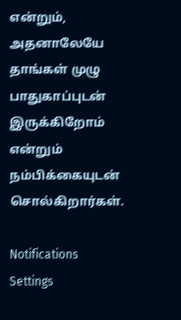என்றும், அதனாலேயே தாங்கள் முழு பாதுகாப்புடன் இருக்கிறோம் என்றும் நம்பிக்கையுடன் சொல்கிறார்கள்.

Notifications
Settings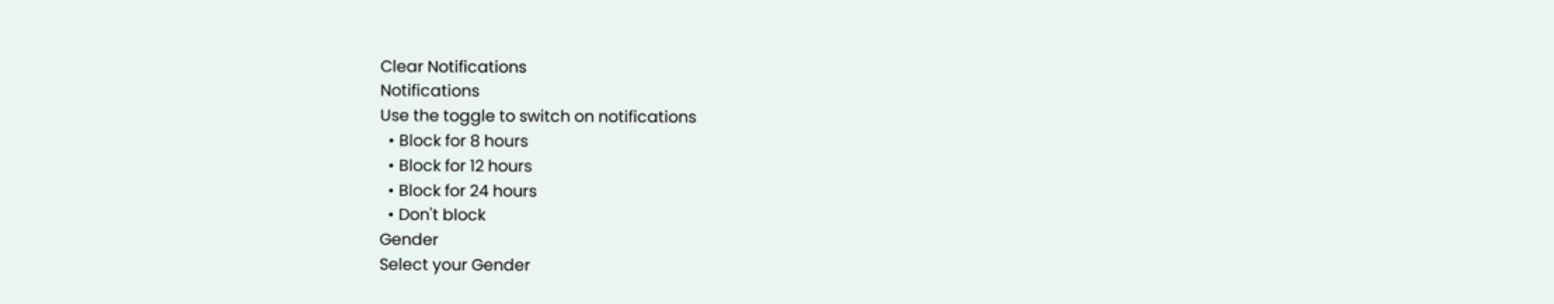Clear Notifications
Notifications
Use the toggle to switch on notifications
  • Block for 8 hours
  • Block for 12 hours
  • Block for 24 hours
  • Don't block
Gender
Select your Gender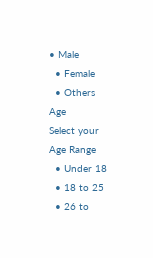• Male
  • Female
  • Others
Age
Select your Age Range
  • Under 18
  • 18 to 25
  • 26 to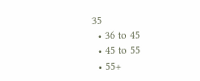35
  • 36 to 45
  • 45 to 55
  • 55+